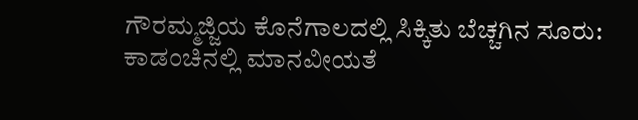ಗೌರಮ್ಮಜ್ಜಿಯ ಕೊನೆಗಾಲದಲ್ಲಿ ಸಿಕ್ಕಿತು ಬೆಚ್ಚಗಿನ ಸೂರು: ಕಾಡಂಚಿನಲ್ಲಿ ಮಾನವೀಯತೆ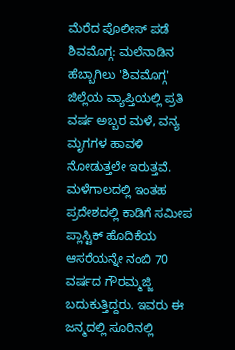ಮೆರೆದ ಪೊಲೀಸ್ ಪಡೆ
ಶಿವಮೊಗ್ಗ: ಮಲೆನಾಡಿನ ಹೆಬ್ಬಾಗಿಲು 'ಶಿವಮೊಗ್ಗ' ಜಿಲ್ಲೆಯ ವ್ಯಾಪ್ತಿಯಲ್ಲಿ ಪ್ರತಿ ವರ್ಷ ಅಬ್ಬರ ಮಳೆ, ವನ್ಯ ಮೃಗಗಳ ಹಾವಳಿ ನೋಡುತ್ತಲೇ ಇರುತ್ತವೆ. ಮಳೆಗಾಲದಲ್ಲಿ ಇಂತಹ ಪ್ರದೇಶದಲ್ಲಿ ಕಾಡಿಗೆ ಸಮೀಪ ಪ್ಲಾಸ್ಟಿಕ್ ಹೊದಿಕೆಯ ಆಸರೆಯನ್ನೇ ನಂಬಿ 70 ವರ್ಷದ ಗೌರಮ್ಮಜ್ಜಿ ಬದುಕುತ್ತಿದ್ದರು. ಇವರು ಈ ಜನ್ಮದಲ್ಲಿ ಸೂರಿನಲ್ಲಿ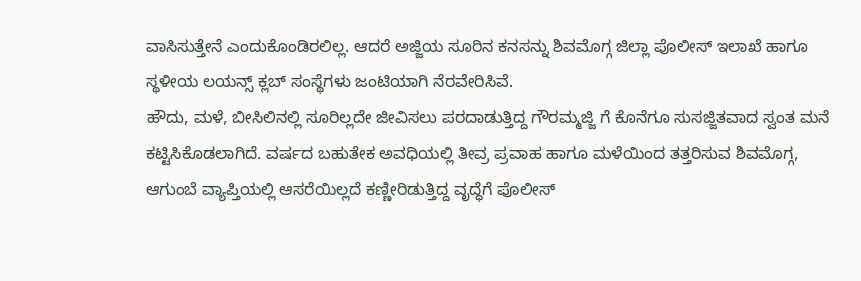ವಾಸಿಸುತ್ತೇನೆ ಎಂದುಕೊಂಡಿರಲಿಲ್ಲ. ಆದರೆ ಅಜ್ಜಿಯ ಸೂರಿನ ಕನಸನ್ನು ಶಿವಮೊಗ್ಗ ಜಿಲ್ಲಾ ಪೊಲೀಸ್ ಇಲಾಖೆ ಹಾಗೂ ಸ್ಥಳೀಯ ಲಯನ್ಸ್ ಕ್ಲಬ್ ಸಂಸ್ಥೆಗಳು ಜಂಟಿಯಾಗಿ ನೆರವೇರಿಸಿವೆ.
ಹೌದು, ಮಳೆ, ಬೀಸಿಲಿನಲ್ಲಿ ಸೂರಿಲ್ಲದೇ ಜೀವಿಸಲು ಪರದಾಡುತ್ತಿದ್ದ ಗೌರಮ್ಮಜ್ಜಿ ಗೆ ಕೊನೆಗೂ ಸುಸಜ್ಜಿತವಾದ ಸ್ವಂತ ಮನೆ ಕಟ್ಟಿಸಿಕೊಡಲಾಗಿದೆ. ವರ್ಷದ ಬಹುತೇಕ ಅವಧಿಯಲ್ಲಿ ತೀವ್ರ ಪ್ರವಾಹ ಹಾಗೂ ಮಳೆಯಿಂದ ತತ್ತರಿಸುವ ಶಿವಮೊಗ್ಗ, ಆಗುಂಬೆ ವ್ಯಾಪ್ತಿಯಲ್ಲಿ ಆಸರೆಯಿಲ್ಲದೆ ಕಣ್ಣೀರಿಡುತ್ತಿದ್ದ ವೃದ್ಧೆಗೆ ಪೊಲೀಸ್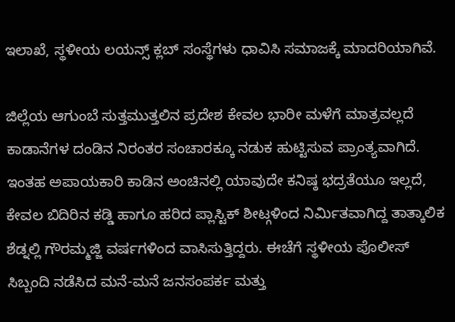ಇಲಾಖೆ, ಸ್ಥಳೀಯ ಲಯನ್ಸ್ ಕ್ಲಬ್ ಸಂಸ್ಥೆಗಳು ಧಾವಿಸಿ ಸಮಾಜಕ್ಕೆ ಮಾದರಿಯಾಗಿವೆ.

ಜಿಲ್ಲೆಯ ಆಗುಂಬೆ ಸುತ್ತಮುತ್ತಲಿನ ಪ್ರದೇಶ ಕೇವಲ ಭಾರೀ ಮಳೆಗೆ ಮಾತ್ರವಲ್ಲದೆ ಕಾಡಾನೆಗಳ ದಂಡಿನ ನಿರಂತರ ಸಂಚಾರಕ್ಕೂ ನಡುಕ ಹುಟ್ಟಿಸುವ ಪ್ರಾಂತ್ಯವಾಗಿದೆ. ಇಂತಹ ಅಪಾಯಕಾರಿ ಕಾಡಿನ ಅಂಚಿನಲ್ಲಿ ಯಾವುದೇ ಕನಿಷ್ಠ ಭದ್ರತೆಯೂ ಇಲ್ಲದೆ, ಕೇವಲ ಬಿದಿರಿನ ಕಡ್ಡಿ ಹಾಗೂ ಹರಿದ ಪ್ಲಾಸ್ಟಿಕ್ ಶೀಟ್ಗಳಿಂದ ನಿರ್ಮಿತವಾಗಿದ್ದ ತಾತ್ಕಾಲಿಕ ಶೆಡ್ನಲ್ಲಿ ಗೌರಮ್ಮಜ್ಜಿ ವರ್ಷಗಳಿಂದ ವಾಸಿಸುತ್ತಿದ್ದರು. ಈಚೆಗೆ ಸ್ಥಳೀಯ ಪೊಲೀಸ್ ಸಿಬ್ಬಂದಿ ನಡೆಸಿದ ಮನೆ-ಮನೆ ಜನಸಂಪರ್ಕ ಮತ್ತು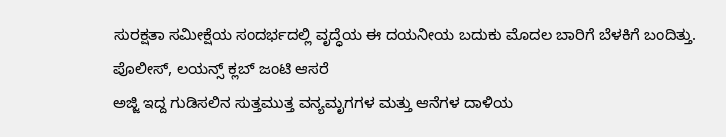ಸುರಕ್ಷತಾ ಸಮೀಕ್ಷೆಯ ಸಂದರ್ಭದಲ್ಲಿ ವೃದ್ಧೆಯ ಈ ದಯನೀಯ ಬದುಕು ಮೊದಲ ಬಾರಿಗೆ ಬೆಳಕಿಗೆ ಬಂದಿತ್ತು.
ಪೊಲೀಸ್, ಲಯನ್ಸ್ ಕ್ಲಬ್ ಜಂಟಿ ಆಸರೆ
ಅಜ್ಜಿ ಇದ್ದ ಗುಡಿಸಲಿನ ಸುತ್ತಮುತ್ತ ವನ್ಯಮೃಗಗಳ ಮತ್ತು ಆನೆಗಳ ದಾಳಿಯ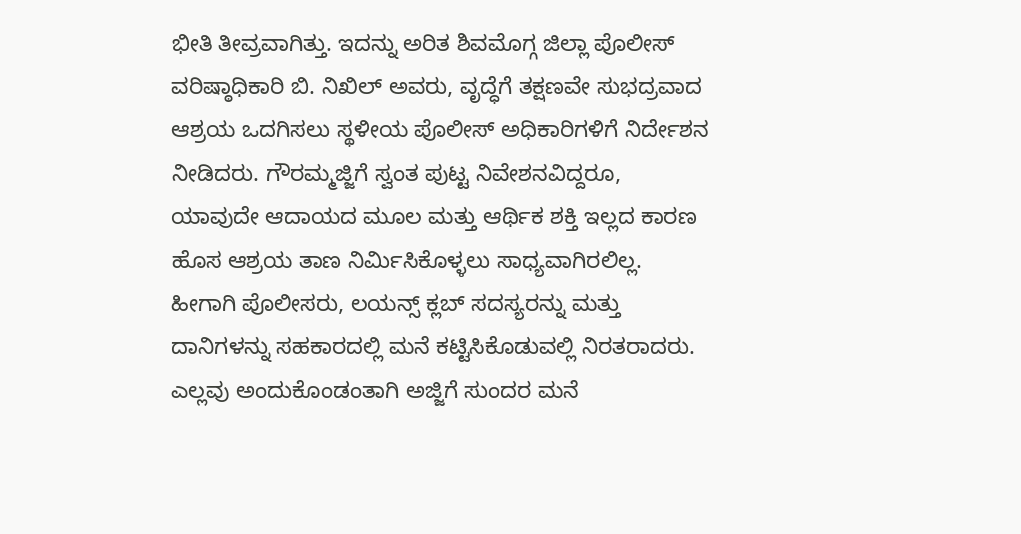ಭೀತಿ ತೀವ್ರವಾಗಿತ್ತು. ಇದನ್ನು ಅರಿತ ಶಿವಮೊಗ್ಗ ಜಿಲ್ಲಾ ಪೊಲೀಸ್ ವರಿಷ್ಠಾಧಿಕಾರಿ ಬಿ. ನಿಖಿಲ್ ಅವರು, ವೃದ್ಧೆಗೆ ತಕ್ಷಣವೇ ಸುಭದ್ರವಾದ ಆಶ್ರಯ ಒದಗಿಸಲು ಸ್ಥಳೀಯ ಪೊಲೀಸ್ ಅಧಿಕಾರಿಗಳಿಗೆ ನಿರ್ದೇಶನ ನೀಡಿದರು. ಗೌರಮ್ಮಜ್ಜಿಗೆ ಸ್ವಂತ ಪುಟ್ಟ ನಿವೇಶನವಿದ್ದರೂ, ಯಾವುದೇ ಆದಾಯದ ಮೂಲ ಮತ್ತು ಆರ್ಥಿಕ ಶಕ್ತಿ ಇಲ್ಲದ ಕಾರಣ ಹೊಸ ಆಶ್ರಯ ತಾಣ ನಿರ್ಮಿಸಿಕೊಳ್ಳಲು ಸಾಧ್ಯವಾಗಿರಲಿಲ್ಲ. ಹೀಗಾಗಿ ಪೊಲೀಸರು, ಲಯನ್ಸ್ ಕ್ಲಬ್ ಸದಸ್ಯರನ್ನು ಮತ್ತು ದಾನಿಗಳನ್ನು ಸಹಕಾರದಲ್ಲಿ ಮನೆ ಕಟ್ಟಿಸಿಕೊಡುವಲ್ಲಿ ನಿರತರಾದರು. ಎಲ್ಲವು ಅಂದುಕೊಂಡಂತಾಗಿ ಅಜ್ಜಿಗೆ ಸುಂದರ ಮನೆ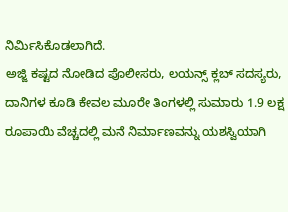ನಿರ್ಮಿಸಿಕೊಡಲಾಗಿದೆ.
ಅಜ್ಜಿ ಕಷ್ಟದ ನೋಡಿದ ಪೊಲೀಸರು, ಲಯನ್ಸ್ ಕ್ಲಬ್ ಸದಸ್ಯರು, ದಾನಿಗಳ ಕೂಡಿ ಕೇವಲ ಮೂರೇ ತಿಂಗಳಲ್ಲಿ ಸುಮಾರು 1.9 ಲಕ್ಷ ರೂಪಾಯಿ ವೆಚ್ಚದಲ್ಲಿ ಮನೆ ನಿರ್ಮಾಣವನ್ನು ಯಶಸ್ವಿಯಾಗಿ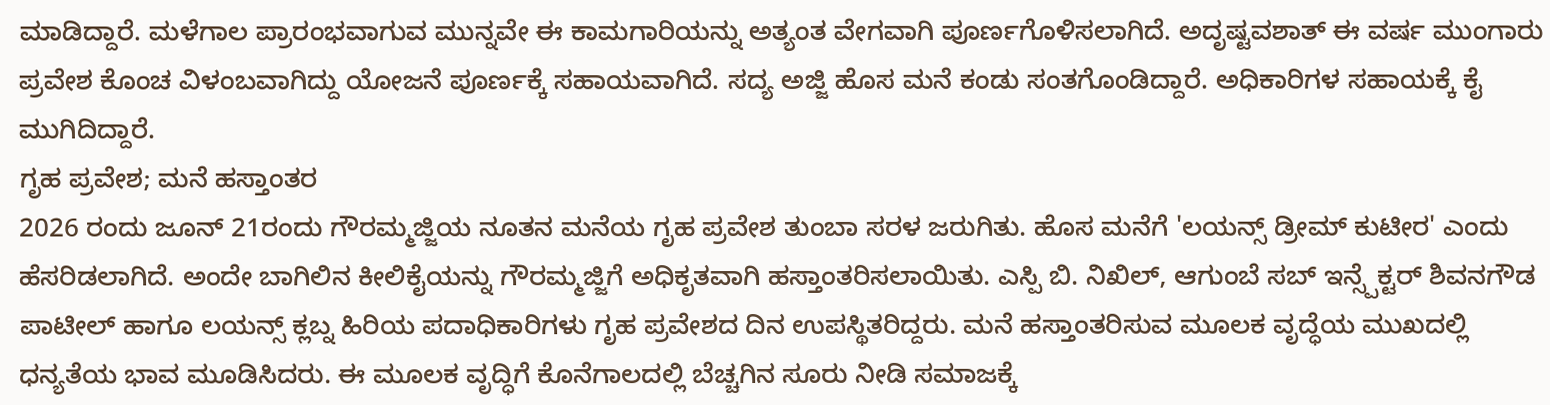ಮಾಡಿದ್ದಾರೆ. ಮಳೆಗಾಲ ಪ್ರಾರಂಭವಾಗುವ ಮುನ್ನವೇ ಈ ಕಾಮಗಾರಿಯನ್ನು ಅತ್ಯಂತ ವೇಗವಾಗಿ ಪೂರ್ಣಗೊಳಿಸಲಾಗಿದೆ. ಅದೃಷ್ಟವಶಾತ್ ಈ ವರ್ಷ ಮುಂಗಾರು ಪ್ರವೇಶ ಕೊಂಚ ವಿಳಂಬವಾಗಿದ್ದು ಯೋಜನೆ ಪೂರ್ಣಕ್ಕೆ ಸಹಾಯವಾಗಿದೆ. ಸದ್ಯ ಅಜ್ಜಿ ಹೊಸ ಮನೆ ಕಂಡು ಸಂತಗೊಂಡಿದ್ದಾರೆ. ಅಧಿಕಾರಿಗಳ ಸಹಾಯಕ್ಕೆ ಕೈ ಮುಗಿದಿದ್ದಾರೆ.
ಗೃಹ ಪ್ರವೇಶ; ಮನೆ ಹಸ್ತಾಂತರ
2026 ರಂದು ಜೂನ್ 21ರಂದು ಗೌರಮ್ಮಜ್ಜಿಯ ನೂತನ ಮನೆಯ ಗೃಹ ಪ್ರವೇಶ ತುಂಬಾ ಸರಳ ಜರುಗಿತು. ಹೊಸ ಮನೆಗೆ 'ಲಯನ್ಸ್ ಡ್ರೀಮ್ ಕುಟೀರ' ಎಂದು ಹೆಸರಿಡಲಾಗಿದೆ. ಅಂದೇ ಬಾಗಿಲಿನ ಕೀಲಿಕೈಯನ್ನು ಗೌರಮ್ಮಜ್ಜಿಗೆ ಅಧಿಕೃತವಾಗಿ ಹಸ್ತಾಂತರಿಸಲಾಯಿತು. ಎಸ್ಪಿ ಬಿ. ನಿಖಿಲ್, ಆಗುಂಬೆ ಸಬ್ ಇನ್ಸ್ಪೆಕ್ಟರ್ ಶಿವನಗೌಡ ಪಾಟೀಲ್ ಹಾಗೂ ಲಯನ್ಸ್ ಕ್ಲಬ್ನ ಹಿರಿಯ ಪದಾಧಿಕಾರಿಗಳು ಗೃಹ ಪ್ರವೇಶದ ದಿನ ಉಪಸ್ಥಿತರಿದ್ದರು. ಮನೆ ಹಸ್ತಾಂತರಿಸುವ ಮೂಲಕ ವೃದ್ಧೆಯ ಮುಖದಲ್ಲಿ ಧನ್ಯತೆಯ ಭಾವ ಮೂಡಿಸಿದರು. ಈ ಮೂಲಕ ವೃದ್ಧಿಗೆ ಕೊನೆಗಾಲದಲ್ಲಿ ಬೆಚ್ಚಗಿನ ಸೂರು ನೀಡಿ ಸಮಾಜಕ್ಕೆ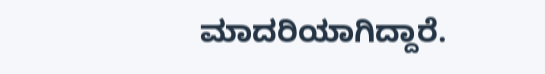ಮಾದರಿಯಾಗಿದ್ದಾರೆ.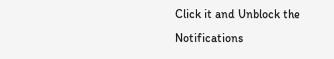Click it and Unblock the Notifications